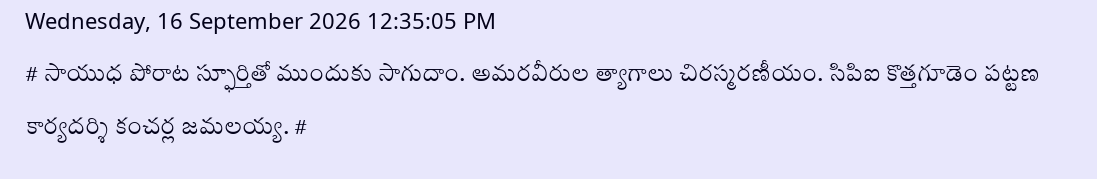Wednesday, 16 September 2026 12:35:05 PM
# సాయుధ పోరాట స్ఫూర్తితో ముందుకు సాగుదాం. అమరవీరుల త్యాగాలు చిరస్మరణీయం. సిపిఐ కొత్తగూడెం పట్టణ కార్యదర్శి కంచర్ల జమలయ్య. #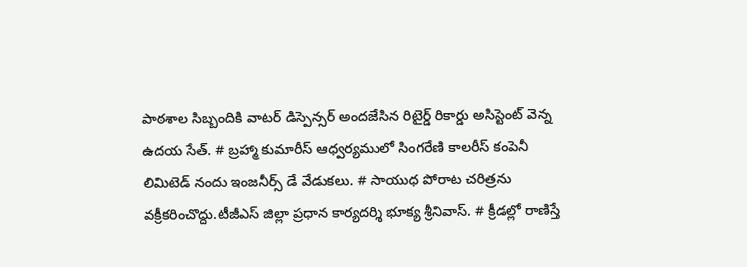పాఠశాల సిబ్బందికి వాటర్ డిస్పెన్సర్ అందజేసిన రిటైర్డ్ రికార్డు అసిస్టెంట్ వెన్న ఉదయ సేత్. # బ్రహ్మా కుమారీస్ ఆధ్వర్యములో సింగరేణి కాలరీస్ కంపెనీ లిమిటెడ్ నందు ఇంజనీర్స్ డే వేడుకలు. # సాయుధ పోరాట చరిత్రను వక్రీకరించొద్దు.టీజీఎస్ జిల్లా ప్రధాన కార్యదర్శి భూక్య శ్రీనివాస్. # క్రీడల్లో రాణిస్తే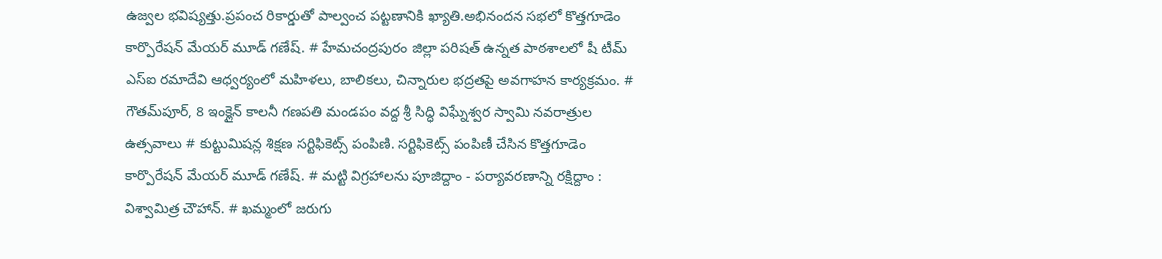ఉజ్వల భవిష్యత్తు.ప్రపంచ రికార్డుతో పాల్వంచ పట్టణానికి ఖ్యాతి.అభినందన సభలో కొత్తగూడెం కార్పొరేషన్ మేయర్ మూడ్ గణేష్. # హేమచంద్రపురం జిల్లా పరిషత్ ఉన్నత పాఠశాలలో షీ టీమ్‌ ఎస్‌ఐ రమాదేవి ఆధ్వర్యంలో మహిళలు, బాలికలు, చిన్నారుల భద్రతపై అవగాహన కార్యక్రమం. # గౌతమ్‌పూర్, 8 ఇంక్లైన్ కాలనీ గణపతి మండపం వద్ద శ్రీ సిద్ధి విఘ్నేశ్వర స్వామి నవరాత్రుల ఉత్సవాలు # కుట్టుమిషన్ల శిక్షణ సర్టిఫికెట్స్ పంపిణి. సర్టిఫికెట్స్ పంపిణీ చేసిన కొత్తగూడెం కార్పొరేషన్ మేయర్ మూడ్ గణేష్. # మట్టి విగ్రహాలను పూజిద్దాం - పర్యావరణాన్ని రక్షిద్దాం : విశ్వామిత్ర చౌహాన్. # ఖమ్మంలో జరుగు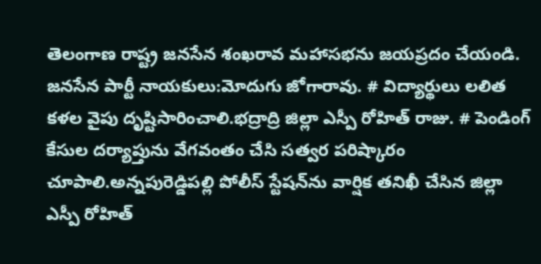తెలంగాణ రాష్ట్ర జనసేన శంఖరావ మహాసభను జయప్రదం చేయండి. జనసేన పార్టీ నాయకులు:మోదుగు జోగారావు. # విద్యార్థులు లలిత కళల వైపు దృష్టిసారించాలి.భద్రాద్రి జిల్లా ఎస్పీ రోహిత్ రాజు. # పెండింగ్ కేసుల దర్యాప్తును వేగవంతం చేసి సత్వర పరిష్కారం చూపాలి.అన్నపురెడ్డిపల్లి పోలీస్ స్టేషన్‌ను వార్షిక తనిఖీ చేసిన జిల్లా ఎస్పీ రోహిత్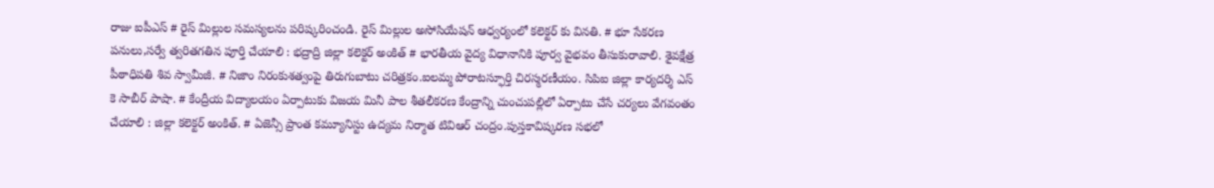రాజు ఐపీఎస్ # రైస్ మిల్లుల సమస్యలను పరిష్కరించండి. రైస్ మిల్లుల అసోసియేషన్ ఆధ్వర్యంలో కలెక్టర్ కు వినతి. # భూ సేకరణ పనులు,సర్వే త్వరితగతిన పూర్తి చేయాలి : భద్రాద్రి జిల్లా కలెక్టర్ అంకిత్ # భారతీయ వైద్య విధానానికి పూర్వ వైభవం తీసుకురావాలి. శైవక్షేత్ర పీఠాధిపతి శివ స్వామీజీ. # నిజాం నిరంకుశత్వంపై తిరుగుబాటు చరిత్రకం.ఐలమ్మ పోరాటస్ఫూర్తి చిరస్మరణీయం. సిపిఐ జిల్లా కార్యదర్శి ఎస్ కె సాబీర్ పాషా. # కేంద్రీయ విద్యాలయం ఏర్పాటుకు విజయ మినీ పాల శీతలీకరణ కేంద్రాన్ని చుంచుపల్లిలో ఏర్పాటు చేసే చర్యలు వేగవంతం చేయాలి : జిల్లా కలెక్టర్ అంకిత్. # ఏజెన్సీ ప్రాంత కమ్యూనిస్టు ఉద్యమ నిర్మాత టివిఆర్ చంద్రం.పుస్తకావిష్కరణ సభలో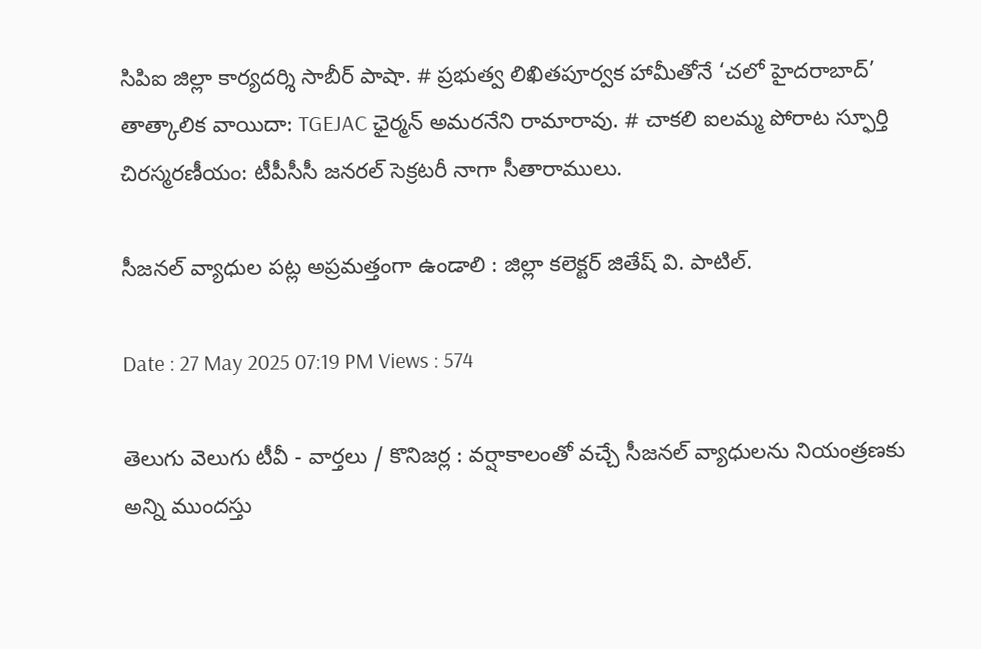సిపిఐ జిల్లా కార్యదర్శి సాబీర్ పాషా. # ప్రభుత్వ లిఖితపూర్వక హామీతోనే ‘చలో హైదరాబాద్’ తాత్కాలిక వాయిదా: TGEJAC ఛైర్మన్ అమరనేని రామారావు. # చాకలి ఐలమ్మ పోరాట స్ఫూర్తి చిరస్మరణీయం: టీపీసీసీ జనరల్ సెక్రటరీ నాగా సీతారాములు.

సీజనల్ వ్యాధుల పట్ల అప్రమత్తంగా ఉండాలి : జిల్లా కలెక్టర్ జితేష్ వి. పాటిల్.

Date : 27 May 2025 07:19 PM Views : 574

తెలుగు వెలుగు టీవీ - వార్తలు / కొనిజర్ల : వర్షాకాలంతో వచ్చే సీజనల్ వ్యాధులను నియంత్రణకు అన్ని ముందస్తు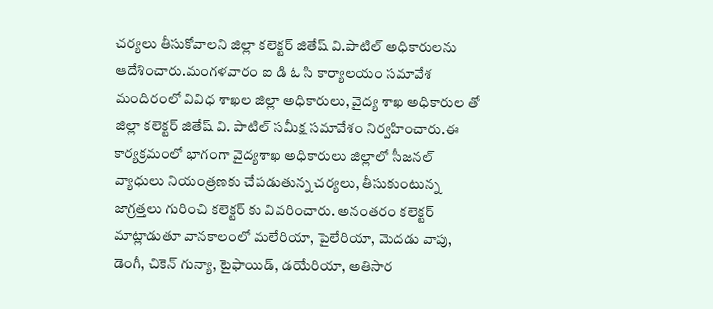చర్యలు తీసుకోవాలని జిల్లా కలెక్టర్ జితేష్ వి.పాటిల్ అధికారులను ఆదేశించారు.మంగళవారం ఐ డి ఓ సి కార్యాలయం సమావేశ మందిరంలో వివిధ శాఖల జిల్లా అధికారులు, వైద్య శాఖ అధికారుల తో జిల్లా కలెక్టర్ జితేష్ వి. పాటిల్ సమీక్ష సమావేశం నిర్వహించారు.ఈ కార్యక్రమంలో భాగంగా వైద్యశాఖ అధికారులు జిల్లాలో సీజనల్ వ్యాధులు నియంత్రణకు చేపడుతున్న చర్యలు, తీసుకుంటున్న జాగ్రత్తలు గురించి కలెక్టర్ కు వివరించారు. అనంతరం కలెక్టర్ మాట్లాడుతూ వానకాలంలో మలేరియా, పైలేరియా, మెదడు వాపు, డెంగీ, చికెన్ గున్యా, టైఫాయిడ్‌, డయేరియా, అతిసార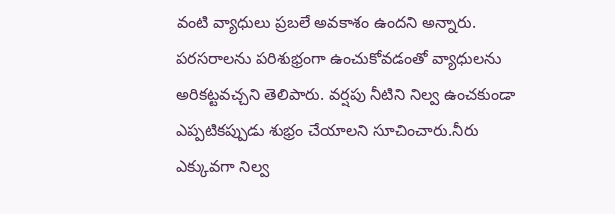వంటి వ్యాధులు ప్రబలే అవకాశం ఉందని అన్నారు. పరసరాలను పరిశుభ్రంగా ఉంచుకోవడంతో వ్యాధులను అరికట్టవచ్చని తెలిపారు. వర్షపు నీటిని నిల్వ ఉంచకుండా ఎప్పటికప్పుడు శుభ్రం చేయాలని సూచించారు.నీరు ఎక్కువగా నిల్వ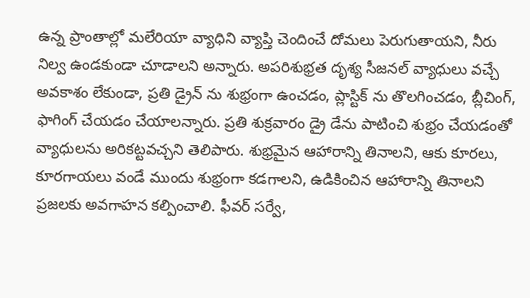ఉన్న ప్రాంతాల్లో మలేరియా వ్యాధిని వ్యాప్తి చెందించే దోమలు పెరుగుతాయని, నీరు నిల్వ ఉండకుండా చూడాలని అన్నారు. అపరిశుభ్రత దృశ్య సీజనల్ వ్యాధులు వచ్చే అవకాశం లేకుండా, ప్రతి డ్రైన్ ను శుభ్రంగా ఉంచడం, ప్లాస్టిక్ ను తొలగించడం, బ్లీచింగ్, ఫాగింగ్ చేయడం చేయాలన్నారు. ప్రతి శుక్రవారం డ్రై డేను పాటించి శుభ్రం చేయడంతో వ్యాధులను అరికట్టవచ్చని తెలిపారు. శుభ్రమైన ఆహారాన్ని తినాలని, ఆకు కూరలు, కూరగాయలు వండే ముందు శుభ్రంగా కడగాలని, ఉడికించిన ఆహారాన్ని తినాలని ప్రజలకు అవగాహన కల్పించాలి. ఫీవర్ సర్వే,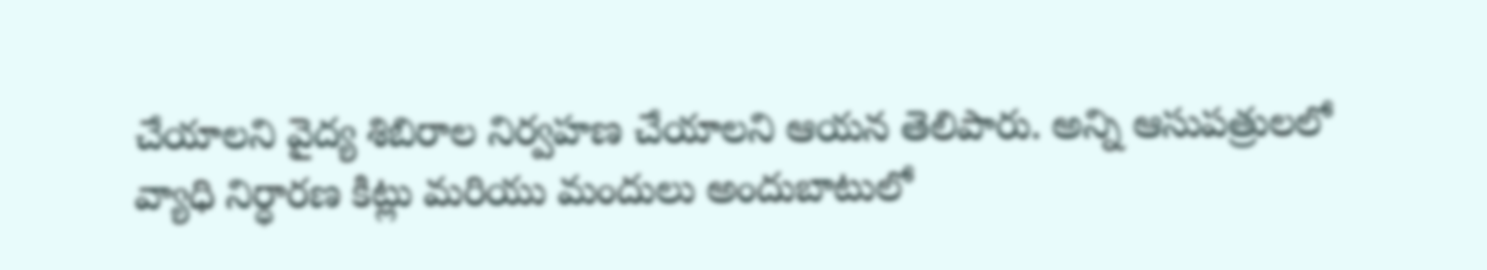చేయాలని వైద్య శిబిరాల నిర్వహణ చేయాలని ఆయన తెలిపారు. అన్ని ఆసుపత్రులలో వ్యాధి నిర్ధారణ కిట్లు మరియు మందులు అందుబాటులో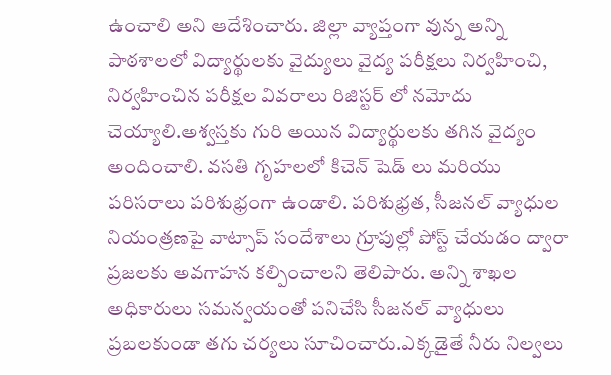ఉంచాలి అని ఆదేశించారు. జిల్లా వ్యాప్తంగా వున్న అన్ని పాఠశాలలో విద్యార్థులకు వైద్యులు వైద్య పరీక్షలు నిర్వహించి, నిర్వహించిన పరీక్షల వివరాలు రిజిస్టర్ లో నమోదు చెయ్యాలి.అశ్వస్తకు గురి అయిన విద్యార్థులకు తగిన వైద్యం అందించాలి. వసతి గృహలలో కిచెన్ షెడ్ లు మరియు పరిసరాలు పరిశుభ్రంగా ఉండాలి. పరిశుభ్రత, సీజనల్ వ్యాధుల నియంత్రణపై వాట్సాప్ సందేశాలు గ్రూపుల్లో పోస్ట్ చేయడం ద్వారా ప్రజలకు అవగాహన కల్పించాలని తెలిపారు. అన్ని శాఖల అధికారులు సమన్వయంతో పనిచేసి సీజనల్ వ్యాధులు ప్రబలకుండా తగు చర్యలు సూచించారు.ఎక్కడైతే నీరు నిల్వలు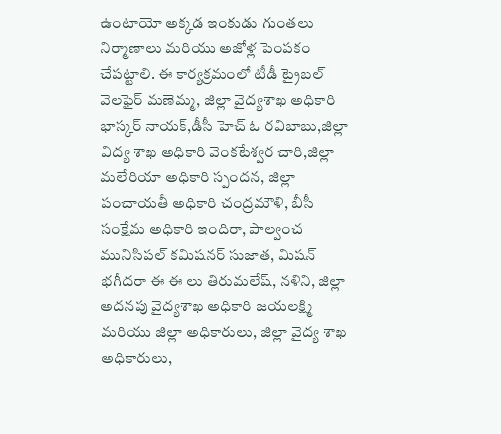ఉంటాయో అక్కడ ఇంకుడు గుంతలు నిర్మాణాలు మరియు అజోళ్ల పెంపకం చేపట్టాలి. ఈ కార్యక్రమంలో టీడీ ట్రైబల్ వెలఫైర్ మణెమ్మ, జిల్లా వైద్యశాఖ అధికారి భాస్కర్ నాయక్,డీసీ హెచ్ ఓ రవిబాబు,జిల్లా విద్య శాఖ అధికారి వెంకటేశ్వర చారి,జిల్లా మలేరియా అధికారి స్పందన, జిల్లా పంచాయతీ అధికారి చంద్రమౌళి, బీసీ సంక్షేమ అధికారి ఇందిరా, పాల్వంచ మునిసిపల్ కమిషనర్ సుజాత, మిషన్ భగీదరా ఈ ఈ లు తిరుమలేష్, నళిని, జిల్లా అదనపు వైద్యశాఖ అధికారి జయలక్ష్మి మరియు జిల్లా అధికారులు, జిల్లా వైద్య శాఖ అధికారులు,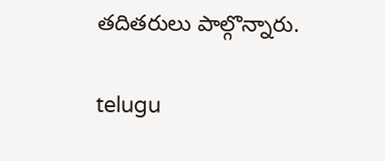తదితరులు పాల్గొన్నారు.

telugu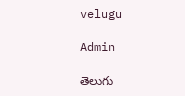velugu

Admin

తెలుగు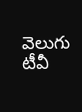వెలుగు టీవీ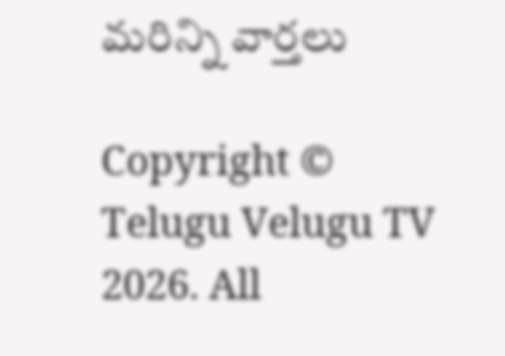మరిన్ని వార్తలు

Copyright © Telugu Velugu TV 2026. All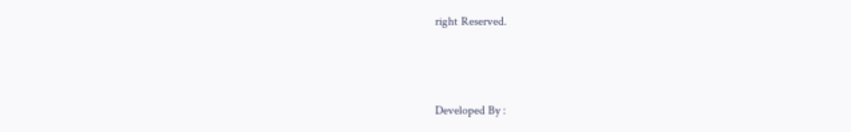right Reserved.



Developed By :